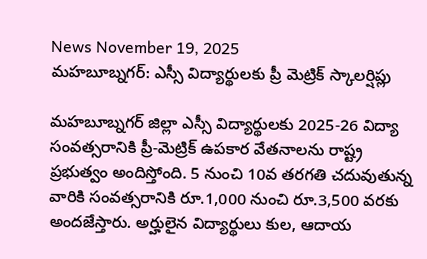News November 19, 2025
మహబూబ్నగర్: ఎస్సీ విద్యార్థులకు ప్రీ మెట్రిక్ స్కాలర్షిప్లు

మహబూబ్నగర్ జిల్లా ఎస్సీ విద్యార్థులకు 2025-26 విద్యా సంవత్సరానికి ప్రీ-మెట్రిక్ ఉపకార వేతనాలను రాష్ట్ర ప్రభుత్వం అందిస్తోంది. 5 నుంచి 10వ తరగతి చదువుతున్న వారికి సంవత్సరానికి రూ.1,000 నుంచి రూ.3,500 వరకు అందజేస్తారు. అర్హులైన విద్యార్థులు కుల, ఆదాయ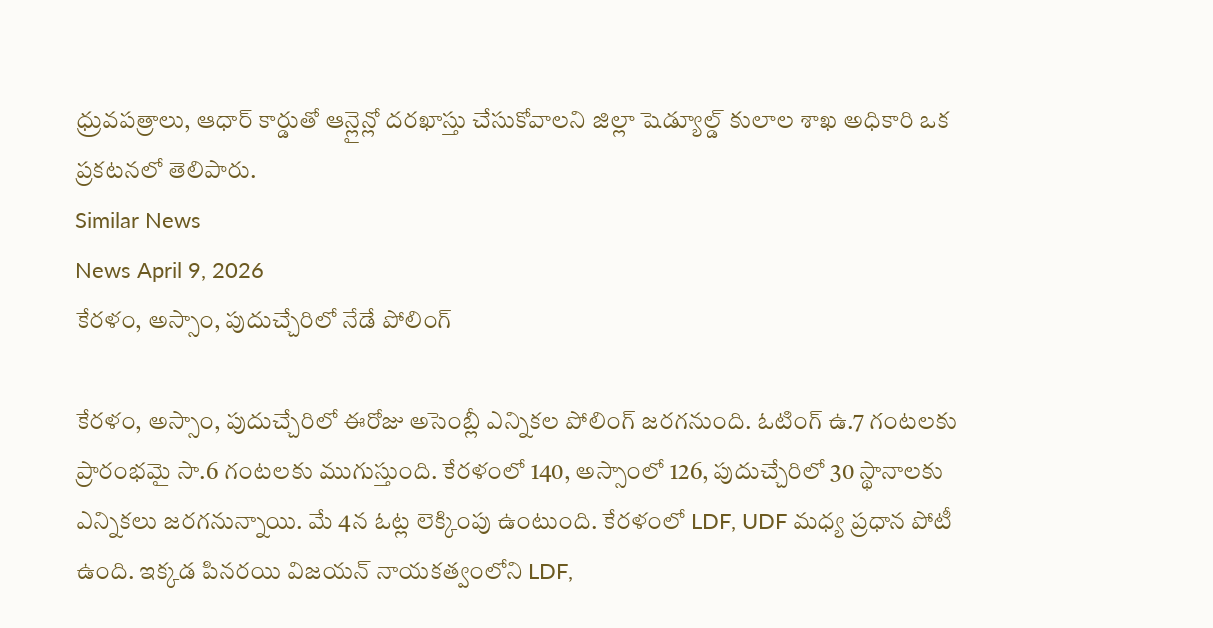ధ్రువపత్రాలు, ఆధార్ కార్డుతో ఆన్లైన్లో దరఖాస్తు చేసుకోవాలని జిల్లా షెడ్యూల్డ్ కులాల శాఖ అధికారి ఒక ప్రకటనలో తెలిపారు.
Similar News
News April 9, 2026
కేరళం, అస్సాం, పుదుచ్చేరిలో నేడే పోలింగ్

కేరళం, అస్సాం, పుదుచ్చేరిలో ఈరోజు అసెంబ్లీ ఎన్నికల పోలింగ్ జరగనుంది. ఓటింగ్ ఉ.7 గంటలకు ప్రారంభమై సా.6 గంటలకు ముగుస్తుంది. కేరళంలో 140, అస్సాంలో 126, పుదుచ్చేరిలో 30 స్థానాలకు ఎన్నికలు జరగనున్నాయి. మే 4న ఓట్ల లెక్కింపు ఉంటుంది. కేరళంలో LDF, UDF మధ్య ప్రధాన పోటీ ఉంది. ఇక్కడ పినరయి విజయన్ నాయకత్వంలోని LDF,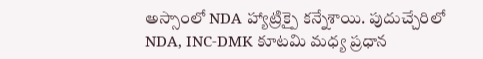అస్సాంలో NDA హ్యాట్రిక్పై కన్నేశాయి. పుదుచ్చేరిలో NDA, INC-DMK కూటమి మధ్య ప్రధాన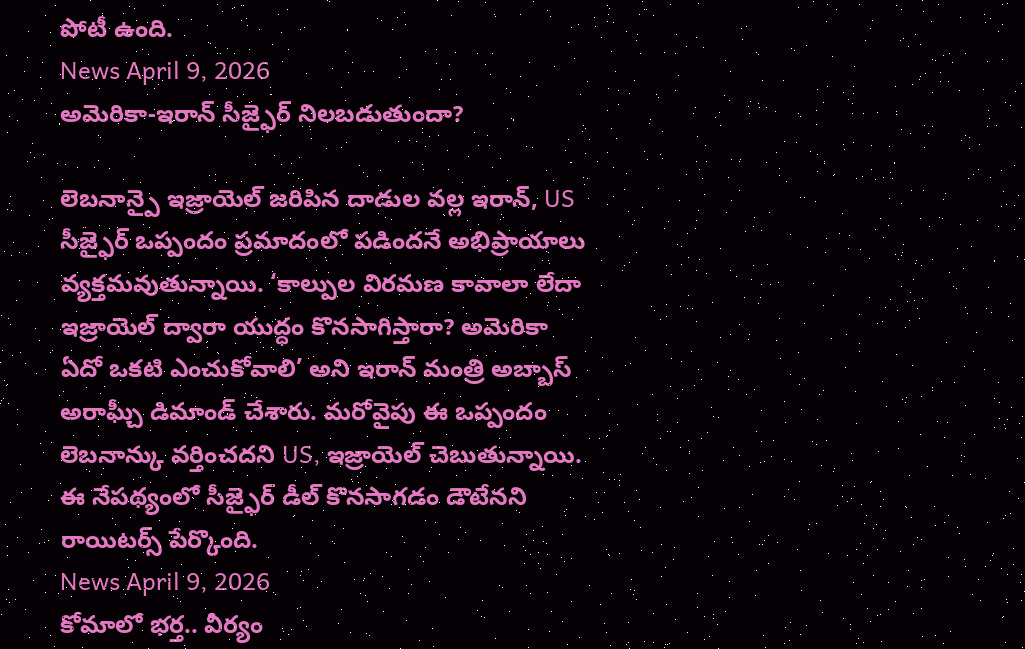పోటీ ఉంది.
News April 9, 2026
అమెరికా-ఇరాన్ సీజ్ఫైర్ నిలబడుతుందా?

లెబనాన్పై ఇజ్రాయెల్ జరిపిన దాడుల వల్ల ఇరాన్, US సీజ్ఫైర్ ఒప్పందం ప్రమాదంలో పడిందనే అభిప్రాయాలు వ్యక్తమవుతున్నాయి. ‘కాల్పుల విరమణ కావాలా లేదా ఇజ్రాయెల్ ద్వారా యుద్ధం కొనసాగిస్తారా? అమెరికా ఏదో ఒకటి ఎంచుకోవాలి’ అని ఇరాన్ మంత్రి అబ్బాస్ అరాఘ్చీ డిమాండ్ చేశారు. మరోవైపు ఈ ఒప్పందం లెబనాన్కు వర్తించదని US, ఇజ్రాయెల్ చెబుతున్నాయి. ఈ నేపథ్యంలో సీజ్ఫైర్ డీల్ కొనసాగడం డౌటేనని రాయిటర్స్ పేర్కొంది.
News April 9, 2026
కోమాలో భర్త.. వీర్యం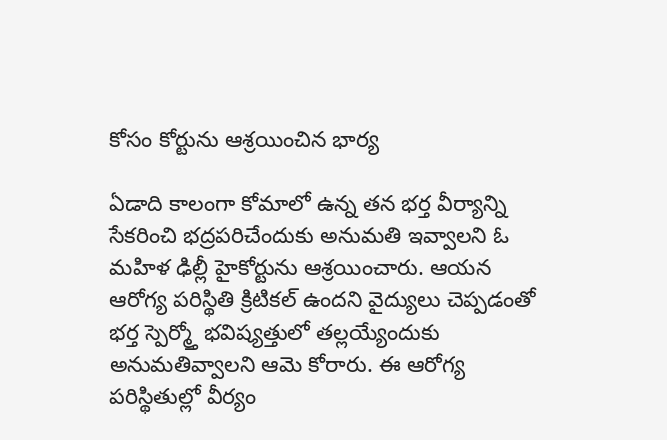కోసం కోర్టును ఆశ్రయించిన భార్య

ఏడాది కాలంగా కోమాలో ఉన్న తన భర్త వీర్యాన్ని సేకరించి భద్రపరిచేందుకు అనుమతి ఇవ్వాలని ఓ మహిళ ఢిల్లీ హైకోర్టును ఆశ్రయించారు. ఆయన ఆరోగ్య పరిస్థితి క్రిటికల్ ఉందని వైద్యులు చెప్పడంతో భర్త స్పెర్మ్తో భవిష్యత్తులో తల్లయ్యేందుకు అనుమతివ్వాలని ఆమె కోరారు. ఈ ఆరోగ్య పరిస్థితుల్లో వీర్యం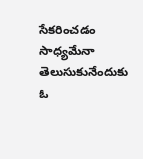సేకరించడం సాధ్యమేనా తెలుసుకునేందుకు ఓ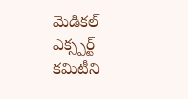మెడికల్ ఎక్స్పర్ట్ కమిటీని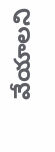వేయాలని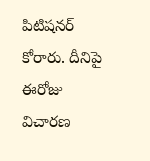పిటిషనర్ కోరారు. దీనిపై ఈరోజు విచారణ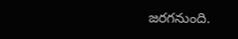జరగనుంది.